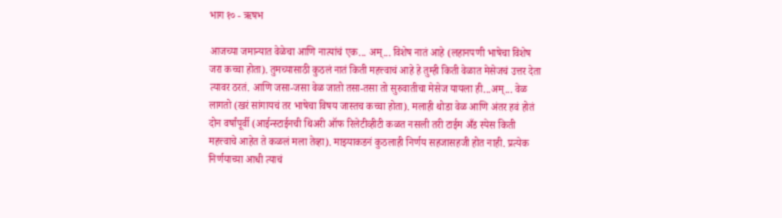भाग १० - ऋषभ

आजच्या जमान्यात वेळेचा आणि नात्यांचं एक... अम्... विशेष नातं आहे (लहानपणी भाषेचा विशेष जरा कच्चा होता). तुमच्यासाठी कुठलं नातं किती महत्त्वाचं आहे हे तुम्ही किती वेळात मेसेजचं उत्तर देता त्यावर ठरतं. आणि जसा-जसा वेळ जातो तसा-तसा तो सुरुवातीचा मेसेज यायला ही...अम्... वेळ लागतो (खरं सांगायचं तर भाषेचा विषय जास्तच कच्चा होता). मलाही थोडा वेळ आणि अंतर हवं होतं दोन वर्षांपूर्वी (आईन्स्टाईनची थिअरी ऑफ रिलेटीव्हीटी कळत नसली तरी टाईम अँड स्पेस किती महत्त्वाचे आहेत ते कळलं मला तेव्हा). माझ्याकडनं कुठलाही निर्णय सहजासहजी होत नाही. प्रत्येक निर्णयाच्या आधी त्याचं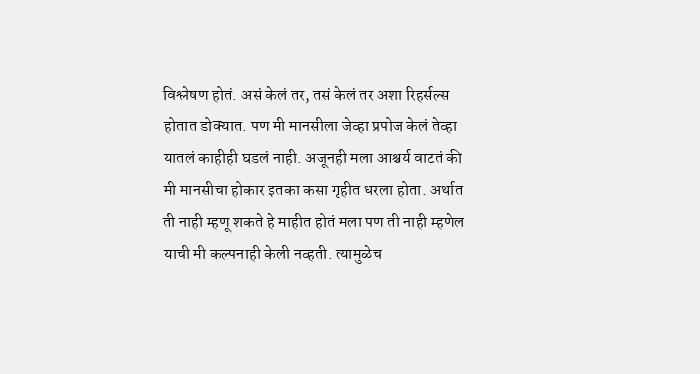विश्लेषण होतं. असं केलं तर, तसं केलं तर अशा रिहर्सल्स होतात डोक्यात. पण मी मानसीला जेव्हा प्रपोज केलं तेव्हा यातलं काहीही घडलं नाही. अजूनही मला आश्चर्य वाटतं की मी मानसीचा होकार इतका कसा गृहीत धरला होता. अर्थात ती नाही म्हणू शकते हे माहीत होतं मला पण ती नाही म्हणेल याची मी कल्पनाही केली नव्हती. त्यामुळेच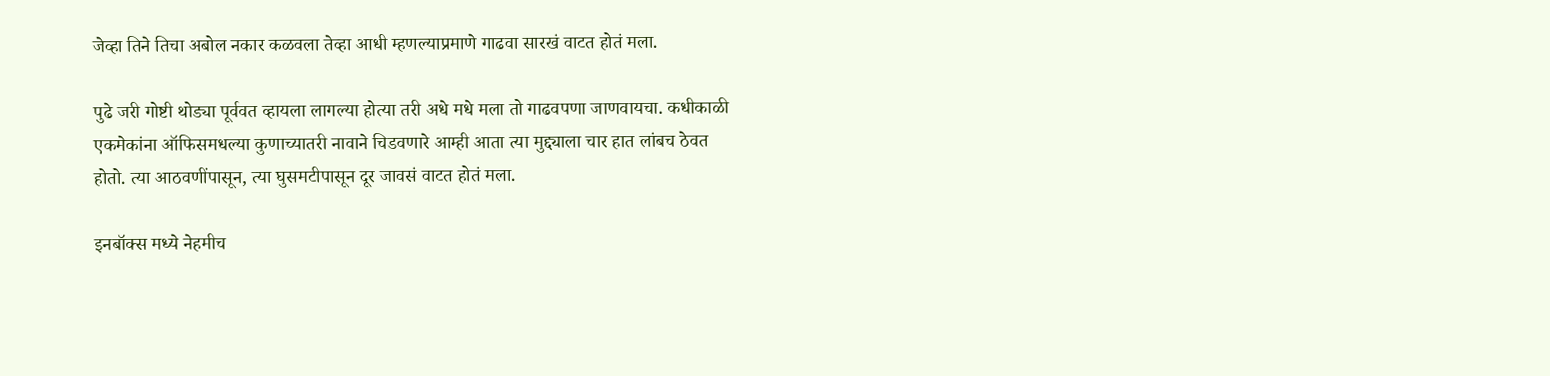जेव्हा तिने तिचा अबोल नकार कळवला तेव्हा आधी म्हणल्याप्रमाणे गाढवा सारखं वाटत होतं मला.

पुढे जरी गोष्टी थोड्या पूर्ववत व्हायला लागल्या होत्या तरी अधे मधे मला तो गाढवपणा जाणवायचा. कधीकाळी एकमेकांना ऑफिसमधल्या कुणाच्यातरी नावाने चिडवणारे आम्ही आता त्या मुद्द्याला चार हात लांबच ठेवत होतो. त्या आठवणींपासून, त्या घुसमटीपासून दूर जावसं वाटत होतं मला.

इनबॉक्स मध्ये नेहमीच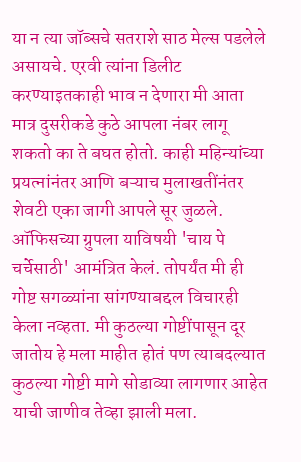या न त्या जॉब्सचे सतराशे साठ मेल्स पडलेले असायचे. एरवी त्यांना डिलीट करण्याइतकाही भाव न देणारा मी आता मात्र दुसरीकडे कुठे आपला नंबर लागू शकतो का ते बघत होतो. काही महिन्यांच्या प्रयत्नांनंतर आणि बऱ्याच मुलाखतींनंतर शेवटी एका जागी आपले सूर जुळले. ऑफिसच्या ग्रुपला याविषयी 'चाय पे चर्चेसाठी' आमंत्रित केलं. तोपर्यंत मी ही गोष्ट सगळ्यांना सांगण्याबद्दल विचारही केला नव्हता. मी कुठल्या गोष्टींपासून दूर जातोय हे मला माहीत होतं पण त्याबदल्यात कुठल्या गोष्टी मागे सोडाव्या लागणार आहेत याची जाणीव तेव्हा झाली मला.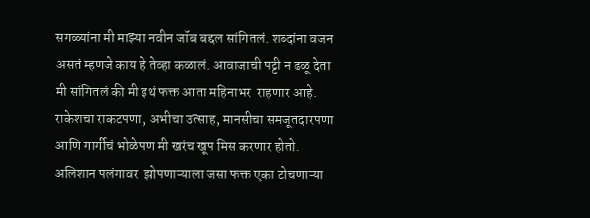सगळ्यांना मी माझ्या नवीन जॉब बद्दल सांगितलं. शब्दांना वजन असतं म्हणजे काय हे तेव्हा कळालं. आवाजाची पट्टी न ढळू देता मी सांगितलं की मी इथं फक्त आता महिनाभर  राहणार आहे. राकेशचा राकटपणा, अभीचा उत्साह, मानसीचा समजूतदारपणा आणि गार्गीचं भोळेपण मी खरंच खूप मिस करणार होतो. अलिशान पलंगावर  झोपणाऱ्याला जसा फक्त एका टोचणाऱ्या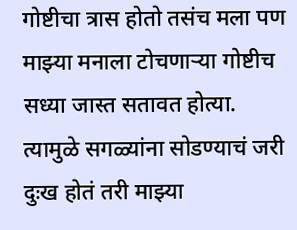गोष्टीचा त्रास होतो तसंच मला पण माझ्या मनाला टोचणाऱ्या गोष्टीच सध्या जास्त सतावत होत्या. त्यामुळे सगळ्यांना सोडण्याचं जरी दुःख होतं तरी माझ्या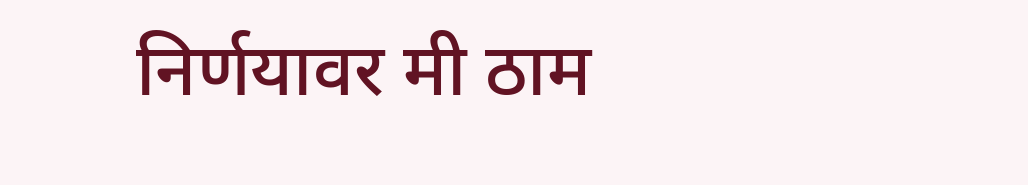निर्णयावर मी ठाम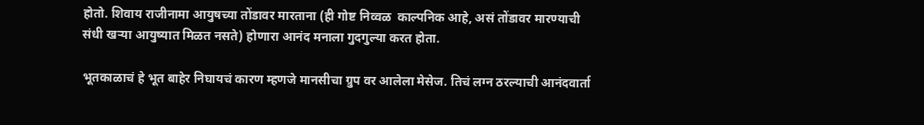होतो. शिवाय राजीनामा आयुषच्या तोंडावर मारताना (ही गोष्ट निव्वळ  काल्पनिक आहे, असं तोंडावर मारण्याची संधी खऱ्या आयुष्यात मिळत नसते) होणारा आनंद मनाला गुदगुल्या करत होता.

भूतकाळाचं हे भूत बाहेर निघायचं कारण म्हणजे मानसीचा ग्रुप वर आलेला मेसेज. तिचं लग्न ठरल्याची आनंदवार्ता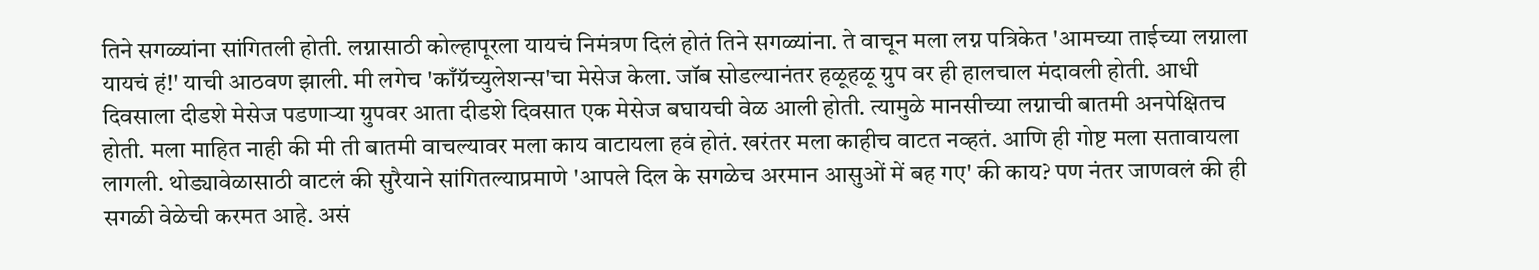तिने सगळ्यांना सांगितली होती. लग्नासाठी कोल्हापूरला यायचं निमंत्रण दिलं होतं तिने सगळ्यांना. ते वाचून मला लग्न पत्रिकेत 'आमच्या ताईच्या लग्नाला यायचं हं!' याची आठवण झाली. मी लगेच 'काँग्रॅच्युलेशन्स'चा मेसेज केला. जॉब सोडल्यानंतर हळूहळू ग्रुप वर ही हालचाल मंदावली होती. आधी दिवसाला दीडशे मेसेज पडणाऱ्या ग्रुपवर आता दीडशे दिवसात एक मेसेज बघायची वेळ आली होती. त्यामुळे मानसीच्या लग्नाची बातमी अनपेक्षितच होती. मला माहित नाही की मी ती बातमी वाचल्यावर मला काय वाटायला हवं होतं. खरंतर मला काहीच वाटत नव्हतं. आणि ही गोष्ट मला सतावायला लागली. थोड्यावेळासाठी वाटलं की सुरैयाने सांगितल्याप्रमाणे 'आपले दिल के सगळेच अरमान आसुओं में बह गए' की काय? पण नंतर जाणवलं की ही सगळी वेळेची करमत आहे. असं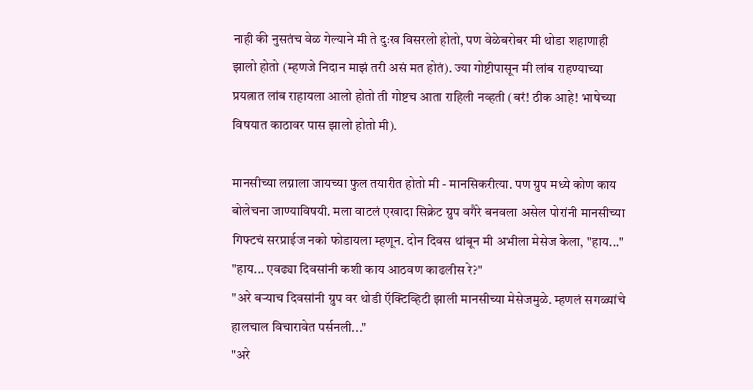नाही की नुसतंच वेळ गेल्याने मी ते दुःख विसरलो होतो, पण वेळेबरोबर मी थोडा शहाणाही झालो होतो (म्हणजे निदान माझं तरी असं मत होतं). ज्या गोष्टीपासून मी लांब राहण्याच्या प्रयत्नात लांब राहायला आलो होतो ती गोष्टच आता राहिली नव्हती (बरं! ठीक आहे! भाषेच्या विषयात काठावर पास झालो होतो मी).

मानसीच्या लग्नाला जायच्या फुल तयारीत होतो मी - मानसिकरीत्या. पण ग्रुप मध्ये कोण काय बोलेचना जाण्याविषयी. मला वाटलं एखादा सिक्रेट ग्रुप वगैरे बनवला असेल पोरांनी मानसीच्या गिफ्टचं सरप्राईज नको फोडायला म्हणून. दोन दिवस थांबून मी अभीला मेसेज केला, "हाय..."
"हाय... एवढ्या दिवसांनी कशी काय आठवण काढलीस रे?"
"अरे बर्‍याच दिवसांनी ग्रुप वर थोडी ऍक्टिव्हिटी झाली मानसीच्या मेसेजमुळे. म्हणलं सगळ्यांचे हालचाल विचारावेत पर्सनली..."
"अरे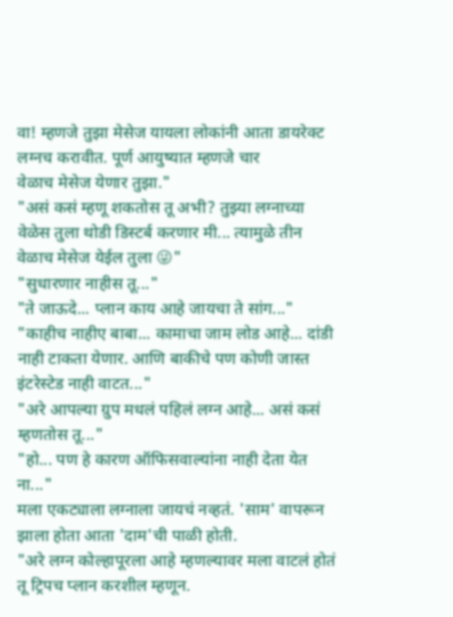वा! म्हणजे तुझा मेसेज यायला लोकांनी आता डायरेक्ट लग्नच करावीत. पूर्ण आयुष्यात म्हणजे चार
वेळाच मेसेज येणार तुझा."
"असं कसं म्हणू शकतोस तू अभी? तुझ्या लग्नाच्या वेळेस तुला थोडी डिस्टर्ब करणार मी... त्यामुळे तीन वेळाच मेसेज येईल तुला 😜"
"सुधारणार नाहीस तू..."
"ते जाऊदे... प्लान काय आहे जायचा ते सांग..."
"काहीच नाहीए बाबा... कामाचा जाम लोड आहे... दांडी नाही टाकता येणार. आणि बाकीचे पण कोणी जास्त इंटरेस्टेड नाही वाटत..."
"अरे आपल्या ग्रुप मधलं पहिलं लग्न आहे... असं कसं म्हणतोस तू..."
"हो... पण हे कारण ऑफिसवाल्यांना नाही देता येत ना..."
मला एकट्याला लग्नाला जायचं नव्हतं. 'साम' वापरून झाला होता आता 'दाम'ची पाळी होती.
"अरे लग्न कोल्हापूरला आहे म्हणल्यावर मला वाटलं होतं तू ट्रिपच प्लान करशील म्हणून.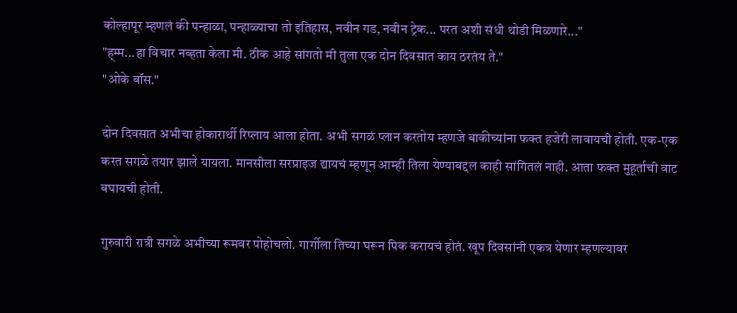कोल्हापूर म्हणलं की पन्हाळा, पन्हाळ्याचा तो इतिहास, नवीन गड, नवीन ट्रेक... परत अशी संधी थोडी मिळणारे..."
"ह्म्म...हा विचार नव्हता केला मी. ठीक आहे सांगतो मी तुला एक दोन दिवसात काय ठरतंय ते."
"ओके बॉस."

दोन दिवसात अभीचा होकारार्थी रिप्लाय आला होता. अभी सगळं प्लान करतोय म्हणजे बाकीच्यांना फक्त हजेरी लावायची होती. एक-एक करत सगळे तयार झाले यायला. मानसीला सरप्राइज द्यायचं म्हणून आम्ही तिला येण्याबद्दल काही सांगितलं नाही. आता फक्त मुहूर्ताची वाट बघायची होती.

गुरुवारी रात्री सगळे अभीच्या रूमवर पोहोचलो. गार्गीला तिच्या घरून पिक करायचं होतं. खूप दिवसांनी एकत्र येणार म्हणल्यावर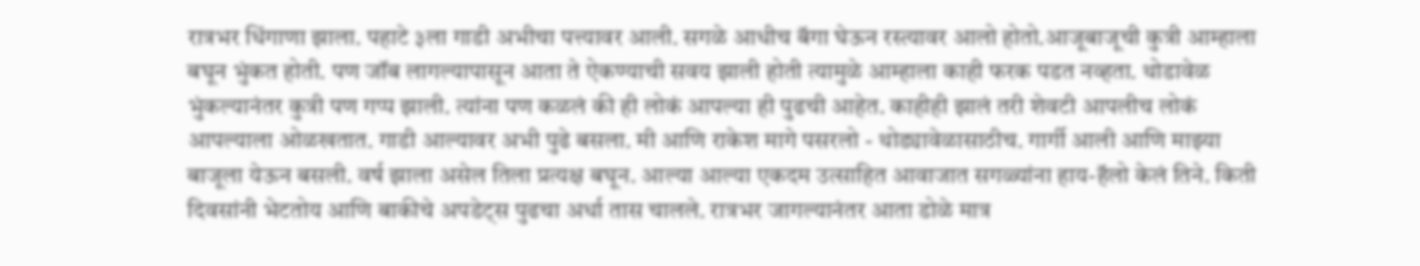रात्रभर धिंगाणा झाला. पहाटे ३ला गाडी अभीचा पत्त्यावर आली. सगळे आधीच बॅगा घेऊन रस्त्यावर आलो होतो.आजूबाजूची कुत्री आम्हाला बघून भुंकत होती. पण जॉब लागल्यापासून आता ते ऐकण्याची सवय झाली होती त्यामुळे आम्हाला काही फरक पडत नव्हता. थोडावेळ भुंकल्यानंतर कुत्री पण गप्प झाली. त्यांना पण कळलं की ही लोकं आपल्या ही पुढची आहेत. काहीही झालं तरी शेवटी आपलीच लोकं आपल्याला ओळखतात. गाडी आल्यावर अभी पुढे बसला. मी आणि राकेश मागे पसरलो - थोड्यावेळासाठीच. गार्गी आली आणि माझ्या बाजूला येऊन बसली. वर्ष झाला असेल तिला प्रत्यक्ष बघून. आल्या आल्या एकदम उत्साहित आवाजात सगळ्यांना हाय-हॅलो केलं तिने. किती दिवसांनी भेटतोय आणि बाकीचे अपडेट्स पुढचा अर्धा तास चालले. रात्रभर जागल्यानंतर आता डोळे मात्र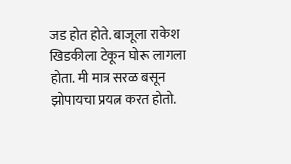जड होत होते. बाजूला राकेश खिडकीला टेकून घोरू लागला होता. मी मात्र सरळ बसून झोपायचा प्रयत्न करत होतो.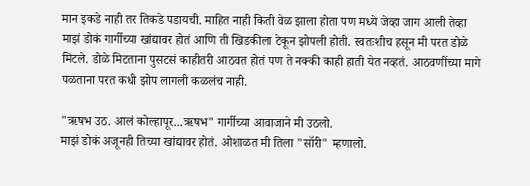मान इकडे नाही तर तिकडे पडायची. माहित नाही किती वेळ झाला होता पण मध्ये जेव्हा जाग आली तेव्हा माझं डोकं गार्गीच्या खांद्यावर होतं आणि ती खिडकीला टेकून झोपली होती. स्वतःशीच हसून मी परत डोळे मिटले. डोळे मिटताना पुसटसं काहीतरी आठवत होतं पण ते नक्की काही हाती येत नव्हतं. आठवणींच्या मागे पळताना परत कधी झोप लागली कळलंच नाही.

"ऋषभ उठ. आलं कोल्हापूर...ऋषभ" गार्गीच्या आवाजाने मी उठलो.
माझं डोकं अजूनही तिच्या खांद्यावर होतं. ओशाळत मी तिला "सॉरी" म्हणालो.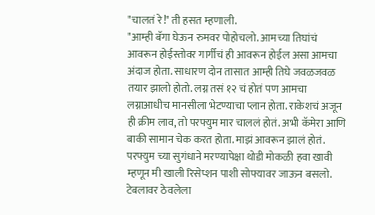"चालतं रे!" ती हसत म्हणाली.
"आम्ही बॅगा घेऊन रुमवर पोहोचलो. आमच्या तिघांचं आवरून होईस्तोवर गार्गीचं ही आवरून होईल असा आमचा अंदाज होता. साधारण दोन तासात आम्ही तिघे जवळजवळ तयार झालो होतो. लग्न तसं १२ चं होतं पण आमचा लग्नाआधीच मानसीला भेटण्याचा प्लान होता. राकेशचं अजून ही क्रीम लाव, तो परफ्युम मार चाललं होतं. अभी कॅमेरा आणि बाकी सामान चेक करत होता. माझं आवरून झालं होतं. परफ्युम च्या सुगंधाने मरण्यापेक्षा थोडी मोकळी हवा खावी म्हणून मी खाली रिसेप्शन पाशी सोफ्यावर जाऊन बसलो. टेबलावर ठेवलेला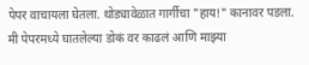पेपर वाचायला घेतला. थोड्यावेळात गार्गीचा "हाय!" कानावर पडला. मी पेपरमध्ये घातलेल्या डोकं वर काढलं आणि माझ्या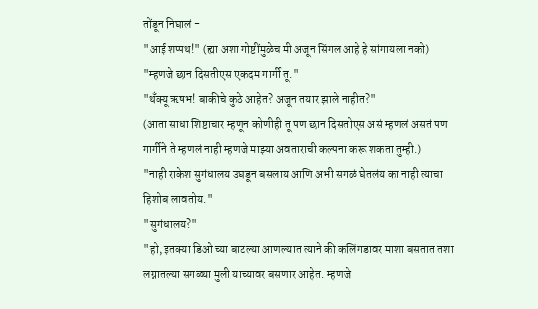तोंडून निघालं -
"आई शप्पथ!" (ह्या अशा गोष्टींमुळेच मी अजून सिंगल आहे हे सांगायला नको)
"म्हणजे छान दिसतीएस एकदम गार्गी तू."
"थँक्यू ऋषभ! बाकीचे कुठे आहेत? अजून तयार झाले नाहीत?"
(आता साधा शिष्टाचार म्हणून कोणीही तू पण छान दिसतोएस असं म्हणलं असतं पण गार्गीने ते म्हणलं नाही म्हणजे माझ्या अवताराची कल्पना करू शकता तुम्ही.)
"नाही राकेश सुगंधालय उघडून बसलाय आणि अभी सगळं घेतलंय का नाही त्याचा हिशोब लावतोय."
"सुगंधालय?"
"हो, इतक्या डिओ च्या बाटल्या आणल्यात त्याने की कलिंगडावर माशा बसतात तशा लग्नातल्या सगळ्या मुली याच्यावर बसणार आहेत. म्हणजे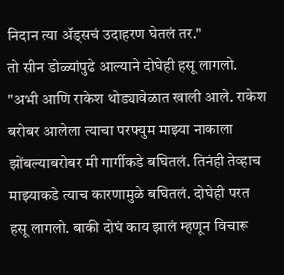निदान त्या ॲड्सचं उदाहरण घेतलं तर."
तो सीन डोळ्यांपुढे आल्याने दोघेही हसू लागलो.
"अभी आणि राकेश थोड्यावेळात खाली आले. राकेश बरोबर आलेला त्याचा परफ्युम माझ्या नाकाला झोंबल्याबरोबर मी गार्गीकडे बघितलं. तिनंही तेव्हाच माझ्याकडे त्याच कारणामुळे बघितलं. दोघेही परत हसू लागलो. बाकी दोघं काय झालं म्हणून विचारू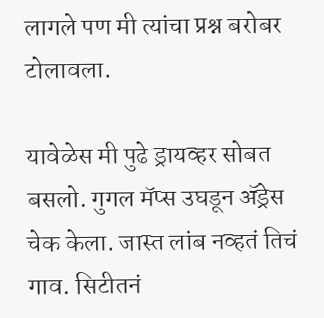लागले पण मी त्यांचा प्रश्न बरोबर टोलावला.

यावेळेस मी पुढे ड्रायव्हर सोबत बसलो. गुगल मॅप्स उघडून ॲड्रेस चेक केला. जास्त लांब नव्हतं तिचं गाव. सिटीतनं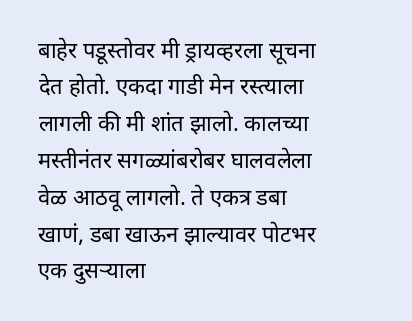बाहेर पडूस्तोवर मी ड्रायव्हरला सूचना देत होतो. एकदा गाडी मेन रस्त्याला लागली की मी शांत झालो. कालच्या मस्तीनंतर सगळ्यांबरोबर घालवलेला वेळ आठवू लागलो. ते एकत्र डबा खाणं, डबा खाऊन झाल्यावर पोटभर एक दुसऱ्याला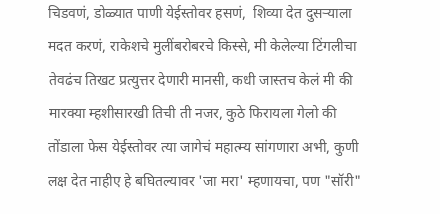चिडवणं, डोळ्यात पाणी येईस्तोवर हसणं,  शिव्या देत दुसऱ्याला मदत करणं, राकेशचे मुलींबरोबरचे किस्से, मी केलेल्या टिंगलीचा तेवढंच तिखट प्रत्युत्तर देणारी मानसी, कधी जास्तच केलं मी की मारक्या म्हशीसारखी तिची ती नजर, कुठे फिरायला गेलो की तोंडाला फेस येईस्तोवर त्या जागेचं महात्म्य सांगणारा अभी, कुणी लक्ष देत नाहीए हे बघितल्यावर 'जा मरा' म्हणायचा, पण "सॉरी"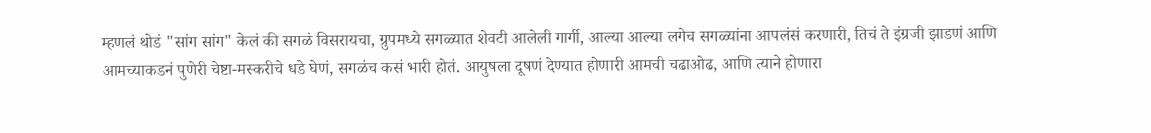म्हणलं थोडं "सांग सांग" केलं की सगळं विसरायचा, ग्रुपमध्ये सगळ्यात शेवटी आलेली गार्गी, आल्या आल्या लगेच सगळ्यांना आपलंसं करणारी, तिचं ते इंग्रजी झाडणं आणि आमच्याकडनं पुणेरी चेष्टा-मस्करीचे धडे घेणं, सगळंच कसं भारी होतं. आयुषला दूषणं देण्यात होणारी आमची चढाओढ, आणि त्याने होणारा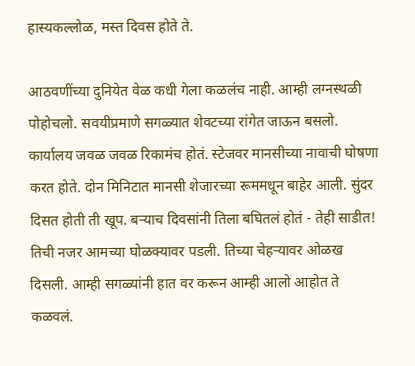हास्यकल्लोळ, मस्त दिवस होते ते.

आठवणींच्या दुनियेत वेळ कधी गेला कळलंच नाही. आम्ही लग्नस्थळी पोहोचलो. सवयीप्रमाणे सगळ्यात शेवटच्या रांगेत जाऊन बसलो. कार्यालय जवळ जवळ रिकामंच होतं. स्टेजवर मानसीच्या नावाची घोषणा करत होते. दोन मिनिटात मानसी शेजारच्या रूममधून बाहेर आली. सुंदर दिसत होती ती खूप. बर्‍याच दिवसांनी तिला बघितलं होतं - तेही साडीत! तिची नजर आमच्या घोळक्यावर पडली. तिच्या चेहऱ्यावर ओळख दिसली. आम्ही सगळ्यांनी हात वर करून आम्ही आलो आहोत ते कळवलं.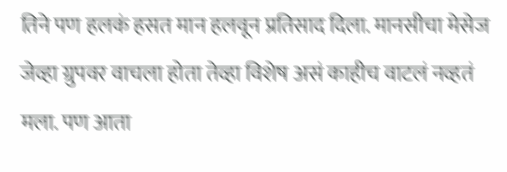तिने पण हलकं हसत मान हलवून प्रतिसाद दिला. मानसीचा मेसेज जेव्हा ग्रुपवर वाचला होता तेव्हा विशेष असं काहीच वाटलं नव्हतं मला. पण आता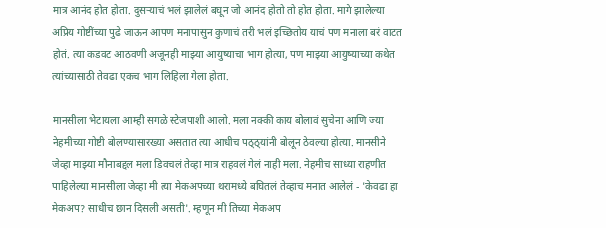मात्र आनंद होत होता. दुसऱ्याचं भलं झालेलं बघून जो आनंद होतो तो होत होता. मागे झालेल्या अप्रिय गोष्टींच्या पुढे जाऊन आपण मनापासुन कुणाचं तरी भलं इच्छितोय याचं पण मनाला बरं वाटत होतं. त्या कडवट आठवणी अजूनही माझ्या आयुष्याचा भाग होत्या, पण माझ्या आयुष्याच्या कथेत त्यांच्यासाठी तेवढा एकच भाग लिहिला गेला होता.

मानसीला भेटायला आम्ही सगळे स्टेजपाशी आलो. मला नक्की काय बोलावं सुचेना आणि ज्या नेहमीच्या गोष्टी बोलण्यासारख्या असतात त्या आधीच पठ्ठ्यांनी बोलून ठेवल्या होत्या. मानसीने जेव्हा माझ्या मौनाबद्दल मला डिवचलं तेव्हा मात्र राहवलं गेलं नाही मला. नेहमीच साध्या राहणीत पाहिलेल्या मानसीला जेव्हा मी त्या मेकअपच्या थरामध्ये बघितलं तेव्हाच मनात आलेलं - 'केवढा हा मेकअप? साधीच छान दिसली असती'. म्हणून मी तिच्या मेकअप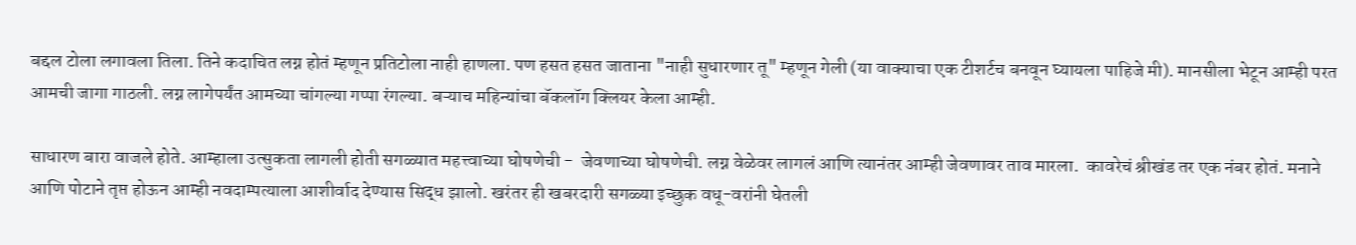बद्दल टोला लगावला तिला. तिने कदाचित लग्न होतं म्हणून प्रतिटोला नाही हाणला. पण हसत हसत जाताना "नाही सुधारणार तू" म्हणून गेली (या वाक्याचा एक टीशर्टच बनवून घ्यायला पाहिजे मी). मानसीला भेटून आम्ही परत आमची जागा गाठली. लग्न लागेपर्यंत आमच्या चांगल्या गप्पा रंगल्या. बऱ्याच महिन्यांचा बॅकलॉग क्लियर केला आम्ही.

साधारण बारा वाजले होते. आम्हाला उत्सुकता लागली होती सगळ्यात महत्त्वाच्या घोषणेची -  जेवणाच्या घोषणेची. लग्न वेळेवर लागलं आणि त्यानंतर आम्ही जेवणावर ताव मारला.  कावरेचं श्रीखंड तर एक नंबर होतं. मनाने आणि पोटाने तृप्त होऊन आम्ही नवदाम्पत्याला आशीर्वाद देण्यास सिद्ध झालो. खरंतर ही खबरदारी सगळ्या इच्छुक वधू-वरांनी घेतली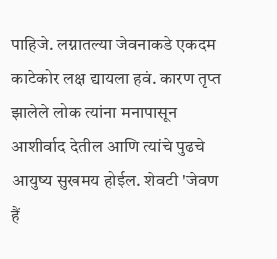पाहिजे. लग्नातल्या जेवनाकडे एकदम काटेकोर लक्ष द्यायला हवं. कारण तृप्त झालेले लोक त्यांना मनापासून आशीर्वाद देतील आणि त्यांचे पुढचे आयुष्य सुखमय होईल. शेवटी 'जेवण हैं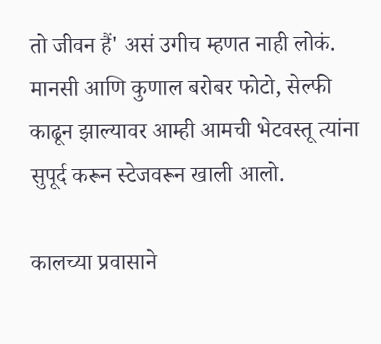तो जीवन हैं' असं उगीच म्हणत नाही लोकं. मानसी आणि कुणाल बरोबर फोटो, सेल्फी काढून झाल्यावर आम्ही आमची भेटवस्तू त्यांना सुपूर्द करून स्टेजवरून खाली आलो.

कालच्या प्रवासाने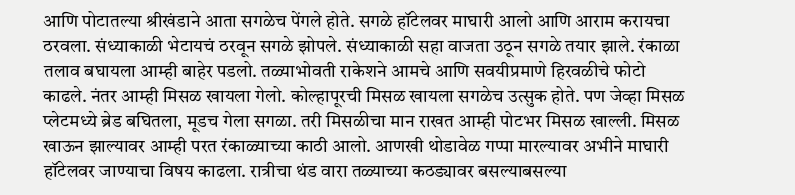आणि पोटातल्या श्रीखंडाने आता सगळेच पेंगले होते. सगळे हॉटेलवर माघारी आलो आणि आराम करायचा ठरवला. संध्याकाळी भेटायचं ठरवून सगळे झोपले. संध्याकाळी सहा वाजता उठून सगळे तयार झाले. रंकाळा तलाव बघायला आम्ही बाहेर पडलो. तळ्याभोवती राकेशने आमचे आणि सवयीप्रमाणे हिरवळीचे फोटो काढले. नंतर आम्ही मिसळ खायला गेलो. कोल्हापूरची मिसळ खायला सगळेच उत्सुक होते. पण जेव्हा मिसळ प्लेटमध्ये ब्रेड बघितला, मूडच गेला सगळा. तरी मिसळीचा मान राखत आम्ही पोटभर मिसळ खाल्ली. मिसळ खाऊन झाल्यावर आम्ही परत रंकाळ्याच्या काठी आलो. आणखी थोडावेळ गप्पा मारल्यावर अभीने माघारी हॉटेलवर जाण्याचा विषय काढला. रात्रीचा थंड वारा तळ्याच्या कठड्यावर बसल्याबसल्या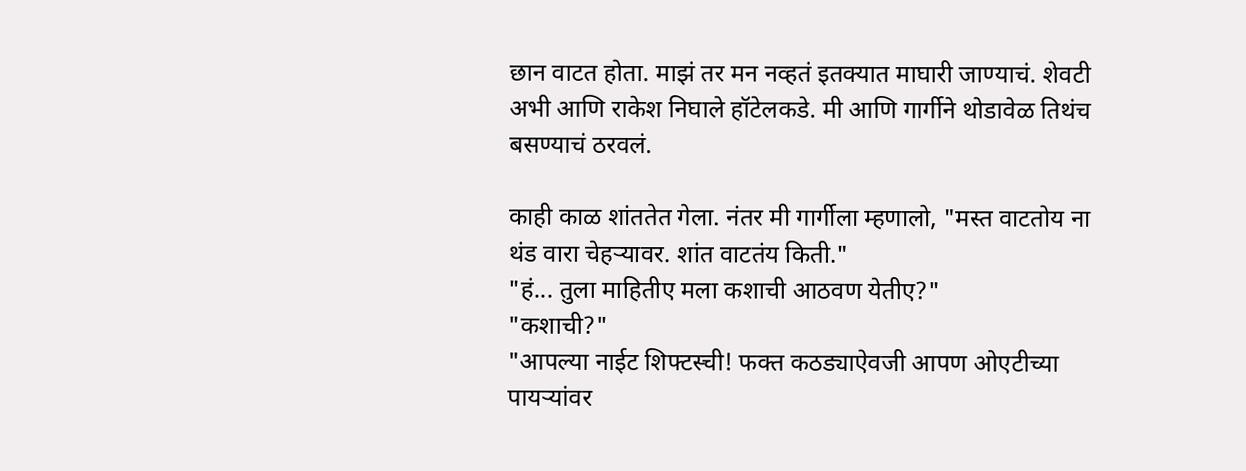छान वाटत होता. माझं तर मन नव्हतं इतक्यात माघारी जाण्याचं. शेवटी अभी आणि राकेश निघाले हॉटेलकडे. मी आणि गार्गीने थोडावेळ तिथंच बसण्याचं ठरवलं.

काही काळ शांततेत गेला. नंतर मी गार्गीला म्हणालो, "मस्त वाटतोय ना थंड वारा चेहर्‍यावर. शांत वाटतंय किती."
"हं... तुला माहितीए मला कशाची आठवण येतीए?"
"कशाची?"
"आपल्या नाईट शिफ्टस्ची! फक्त कठड्याऐवजी आपण ओएटीच्या पायऱ्यांवर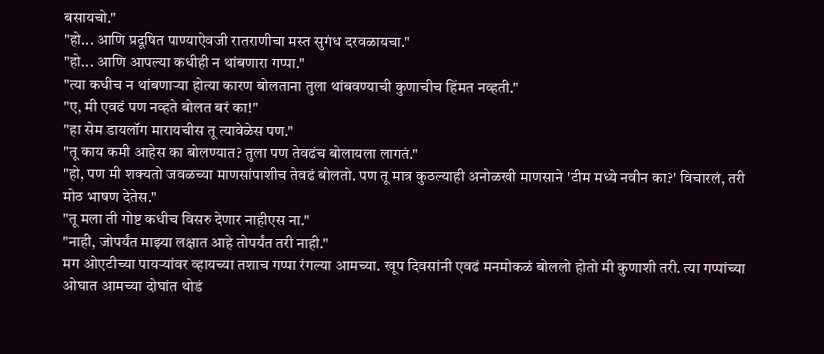बसायचो."
"हो... आणि प्रदूषित पाण्याऐवजी रातराणीचा मस्त सुगंध दरवळायचा."
"हो... आणि आपल्या कधीही न थांबणारा गप्पा."
"त्या कधीच न थांबणाऱ्या होत्या कारण बोलताना तुला थांबवण्याची कुणाचीच हिंमत नव्हती."
"ए, मी एवढं पण नव्हते बोलत बरं का!"
"हा सेम डायलॉग मारायचीस तू त्यावेळेस पण."
"तू काय कमी आहेस का बोलण्यात? तुला पण तेवढंच बोलायला लागतं."
"हो, पण मी शक्यतो जवळच्या माणसांपाशीच तेवढं बोलतो. पण तू मात्र कुठल्याही अनोळखी माणसाने 'टीम मध्ये नवीन का?' विचारलं, तरी मोठ भाषण देतेस."
"तू मला ती गोष्ट कधीच विसरु देणार नाहीएस ना."
"नाही, जोपर्यंत माझ्या लक्षात आहे तोपर्यंत तरी नाही."
मग ओएटीच्या पायऱ्यांवर व्हायच्या तशाच गप्पा रंगल्या आमच्या. खूप दिवसांनी एवढं मनमोकळं बोललो होतो मी कुणाशी तरी. त्या गप्पांच्या ओघात आमच्या दोघांत थोडं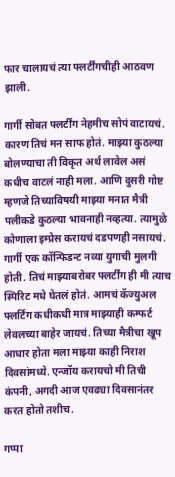फार चालायचं त्या फ्लर्टींगचीही आठवण झाली.

गार्गी सोबत फ्लर्टींग नेहमीच सोपं वाटायचं. कारण तिचं मन साफ होतं. माझ्या कुठल्या बोलण्याचा ती विकृत अर्थ लावेल असं कधीच वाटलं नाही मला. आणि दुसरी गोष्ट म्हणजे तिच्याविषयी माझ्या मनात मैत्री पलीकडे कुठल्या भावनाही नव्हत्या. त्यामुळे कोणाला इम्प्रेस करायचं दडपणही नसायचं. गार्गी एक कॉन्फिडन्ट नव्या युगाची मुलगी होती. तिचं माझ्याबरोबर फ्लर्टींग ही मी त्याच स्पिरिट मधे घेतलं होतं. आमचं कॅज्युअल फ्लर्टिंग कधीकधी मात्र माझ्याही कम्फर्ट लेवलच्या बाहेर जायचं. तिच्या मैत्रीचा खूप आधार होता मला माझ्या काही निराश दिवसांमध्ये. एन्जॉय करायचो मी तिची कंपनी, अगदी आज एवढ्या दिवसानंतर करत होतो तशीच.

गप्पा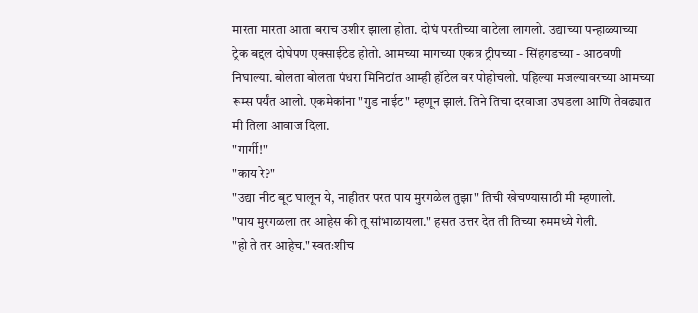मारता मारता आता बराच उशीर झाला होता. दोघं परतीच्या वाटेला लागलो. उद्याच्या पन्हाळ्याच्या ट्रेक बद्दल दोघेपण एक्साईटेड होतो. आमच्या मागच्या एकत्र ट्रीपच्या - सिंहगडच्या - आठवणी निघाल्या. बोलता बोलता पंधरा मिनिटांत आम्ही हॉटेल वर पोहोचलो. पहिल्या मजल्यावरच्या आमच्या रूम्स पर्यंत आलो. एकमेकांना "गुड नाईट" म्हणून झालं. तिने तिचा दरवाजा उघडला आणि तेवढ्यात मी तिला आवाज दिला.
"गार्गी!"
"काय रे?"
"उद्या नीट बूट घालून ये, नाहीतर परत पाय मुरगळेल तुझा" तिची खेचण्यासाठी मी म्हणालो.
"पाय मुरगळला तर आहेस की तू सांभाळायला." हसत उत्तर देत ती तिच्या रुममध्ये गेली.
"हो ते तर आहेच." स्वतःशीच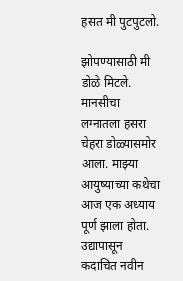हसत मी पुटपुटलो.

झोपण्यासाठी मी डोळे मिटले. मानसीचा लग्नातला हसरा चेहरा डोळ्यासमोर आला. माझ्या आयुष्याच्या कथेचा आज एक अध्याय पूर्ण झाला होता. उद्यापासून कदाचित नवीन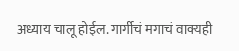अध्याय चालू होईल. गार्गीचं मगाचं वाक्यही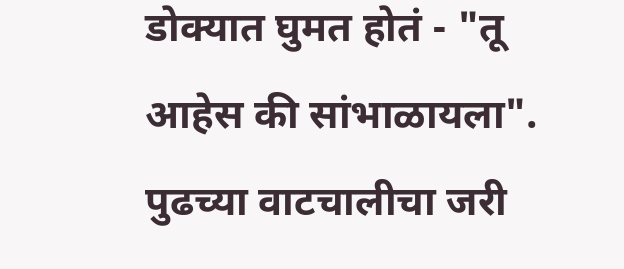डोक्यात घुमत होतं - "तू आहेस की सांभाळायला". पुढच्या वाटचालीचा जरी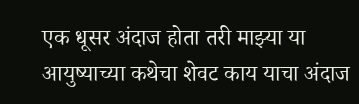एक धूसर अंदाज होता तरी माझ्या या आयुष्याच्या कथेचा शेवट काय याचा अंदाज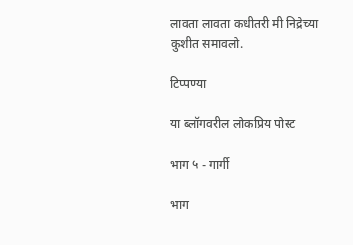लावता लावता कधीतरी मी निद्रेच्या कुशीत समावलो.

टिप्पण्या

या ब्लॉगवरील लोकप्रिय पोस्ट

भाग ५ - गार्गी

भाग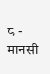८ - मानसी